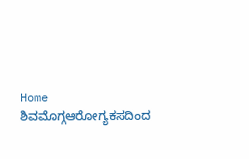Home ಶಿವಮೊಗ್ಗಆರೋಗ್ಯಕಸದಿಂದ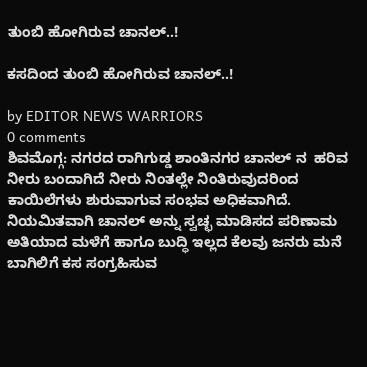ತುಂಬಿ ಹೋಗಿರುವ ಚಾನಲ್..!

ಕಸದಿಂದ ತುಂಬಿ ಹೋಗಿರುವ ಚಾನಲ್..!

by EDITOR NEWS WARRIORS
0 comments
ಶಿವಮೊಗ್ಗ: ನಗರದ ರಾಗಿಗುಡ್ಡ ಶಾಂತಿನಗರ ಚಾನಲ್ ನ‌‌  ಹರಿವ ನೀರು ಬಂದಾಗಿದೆ ನೀರು ನಿಂತಲ್ಲೇ ನಿಂತಿರುವುದರಿಂದ ಕಾಯಿಲೆಗಳು ಶುರುವಾಗುವ ಸಂಭವ ಅಧಿಕವಾಗಿದೆ.
ನಿಯಮಿತವಾಗಿ ಚಾನಲ್ ಅನ್ನು ಸ್ವಚ್ಛ ಮಾಡಿಸದ ಪರಿಣಾಮ ಅತಿಯಾದ ಮಳೆಗೆ ಹಾಗೂ ಬುದ್ಧಿ ಇಲ್ಲದ ಕೆಲವು ಜನರು ಮನೆ ಬಾಗಿಲಿಗೆ ಕಸ ಸಂಗ್ರಹಿಸುವ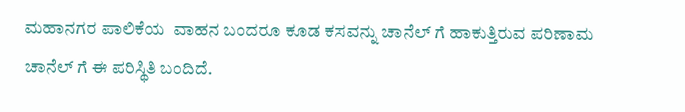ಮಹಾನಗರ ಪಾಲಿಕೆಯ  ವಾಹನ ಬಂದರೂ ಕೂಡ ಕಸವನ್ನು ಚಾನೆಲ್ ಗೆ ಹಾಕುತ್ತಿರುವ ಪರಿಣಾಮ ಚಾನೆಲ್ ಗೆ ಈ ಪರಿಸ್ಥಿತಿ ಬಂದಿದೆ.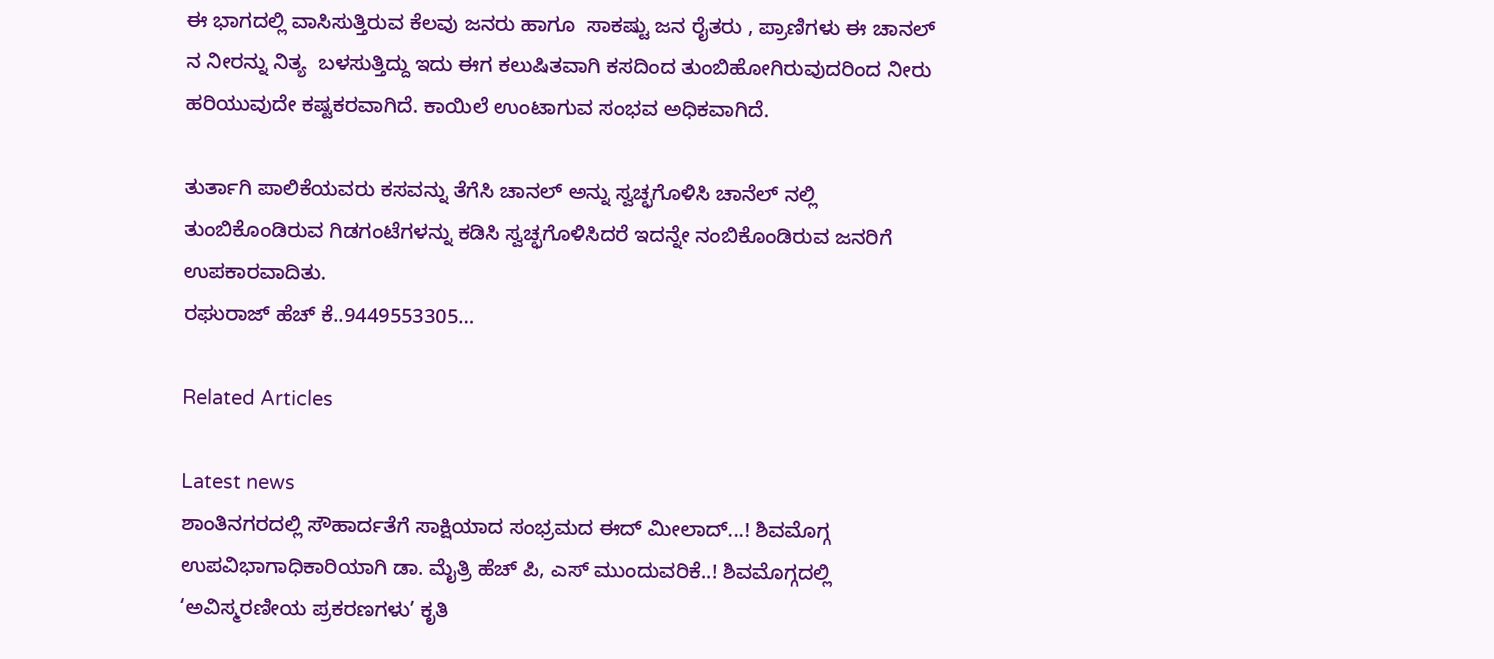ಈ ಭಾಗದಲ್ಲಿ ವಾಸಿಸುತ್ತಿರುವ ಕೆಲವು ಜನರು ಹಾಗೂ  ಸಾಕಷ್ಟು ಜನ ರೈತರು , ಪ್ರಾಣಿಗಳು ಈ ಚಾನಲ್ ನ‌ ನೀರನ್ನು ನಿತ್ಯ  ಬಳಸುತ್ತಿದ್ದು ಇದು ಈಗ ಕಲುಷಿತವಾಗಿ‌ ಕಸದಿಂದ ತುಂಬಿಹೋಗಿರುವುದರಿಂದ ನೀರು ಹರಿಯುವುದೇ ಕಷ್ಟಕರವಾಗಿದೆ. ಕಾಯಿಲೆ ಉಂಟಾಗುವ ಸಂಭವ ಅಧಿಕವಾಗಿದೆ.

ತುರ್ತಾಗಿ ಪಾಲಿಕೆಯವರು ಕಸವನ್ನು ತೆಗೆಸಿ ಚಾನಲ್ ಅನ್ನು ಸ್ವಚ್ಛಗೊಳಿಸಿ ಚಾನೆಲ್ ನಲ್ಲಿ ತುಂಬಿಕೊಂಡಿರುವ ಗಿಡಗಂಟೆಗಳನ್ನು ಕಡಿಸಿ ಸ್ವಚ್ಛಗೊಳಿಸಿದರೆ ಇದನ್ನೇ ನಂಬಿಕೊಂಡಿರುವ ಜನರಿಗೆ ಉಪಕಾರವಾದಿತು.
ರಘುರಾಜ್ ಹೆಚ್‌ ಕೆ..9449553305…

Related Articles

Latest news
ಶಾಂತಿನಗರದಲ್ಲಿ ಸೌಹಾರ್ದತೆಗೆ ಸಾಕ್ಷಿಯಾದ ಸಂಭ್ರಮದ ಈದ್ ಮೀಲಾದ್...! ಶಿವಮೊಗ್ಗ ಉಪವಿಭಾಗಾಧಿಕಾರಿಯಾಗಿ ಡಾ. ಮೈತ್ರಿ ಹೆಚ್ ಪಿ, ಎಸ್ ಮುಂದುವರಿಕೆ..! ಶಿವಮೊಗ್ಗದಲ್ಲಿ ‘ಅವಿಸ್ಮರಣೀಯ ಪ್ರಕರಣಗಳು’ ಕೃತಿ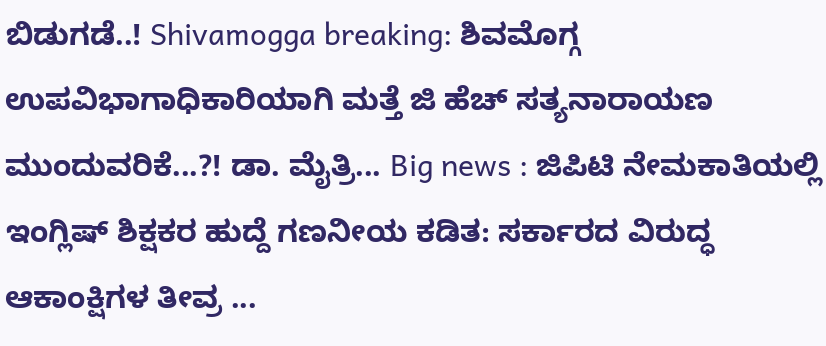ಬಿಡುಗಡೆ..! Shivamogga breaking: ಶಿವಮೊಗ್ಗ ಉಪವಿಭಾಗಾಧಿಕಾರಿಯಾಗಿ ಮತ್ತೆ ಜಿ ಹೆಚ್ ಸತ್ಯನಾರಾಯಣ ಮುಂದುವರಿಕೆ...?! ಡಾ. ಮೈತ್ರಿ... Big news : ಜಿಪಿಟಿ ನೇಮಕಾತಿಯಲ್ಲಿ ಇಂಗ್ಲಿಷ್ ಶಿಕ್ಷಕರ ಹುದ್ದೆ ಗಣನೀಯ ಕಡಿತ: ಸರ್ಕಾರದ ವಿರುದ್ಧ ಆಕಾಂಕ್ಷಿಗಳ ತೀವ್ರ ...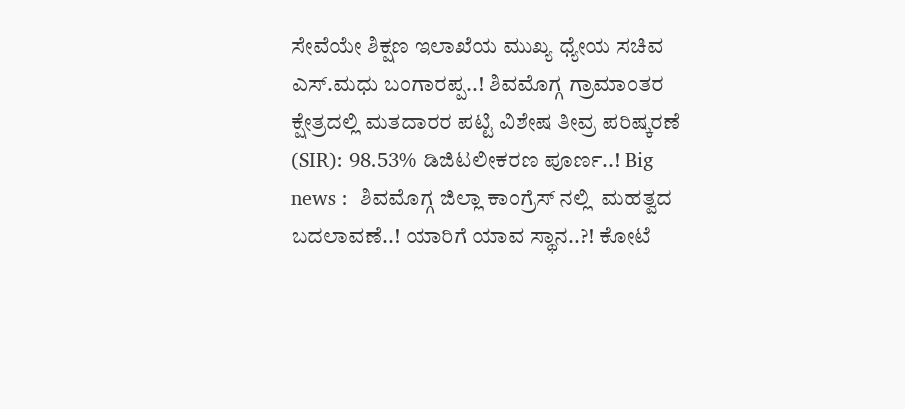ಸೇವೆಯೇ ಶಿಕ್ಷಣ ಇಲಾಖೆಯ ಮುಖ್ಯ ಧ್ಯೇಯ ಸಚಿವ ಎಸ್.ಮಧು ಬಂಗಾರಪ್ಪ..! ಶಿವಮೊಗ್ಗ ಗ್ರಾಮಾಂತರ ಕ್ಷೇತ್ರದಲ್ಲಿ ಮತದಾರರ ಪಟ್ಟಿ ವಿಶೇಷ ತೀವ್ರ ಪರಿಷ್ಕರಣೆ (SIR): 98.53% ಡಿಜಿಟಲೀಕರಣ ಪೂರ್ಣ..! Big news :  ಶಿವಮೊಗ್ಗ ಜಿಲ್ಲಾ ಕಾಂಗ್ರೆಸ್ ನಲ್ಲಿ  ಮಹತ್ವದ ಬದಲಾವಣೆ..! ಯಾರಿಗೆ ಯಾವ ಸ್ಥಾನ..?! ಕೋಟೆ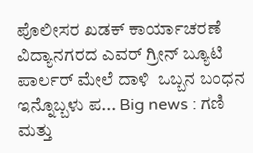ಪೊಲೀಸರ ಖಡಕ್ ಕಾರ್ಯಾಚರಣೆ ವಿದ್ಯಾನಗರದ ಎವರ್ ಗ್ರೀನ್ ಬ್ಯೂಟಿ ಪಾರ್ಲರ್ ಮೇಲೆ ದಾಳಿ  ಒಬ್ಬನ ಬಂಧನ ಇನ್ನೊಬ್ಬಳು ಪ... Big news : ಗಣಿ ಮತ್ತು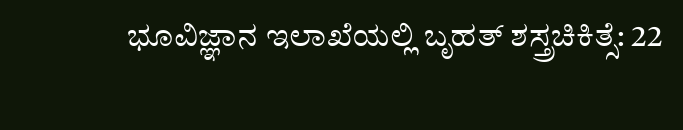ಭೂವಿಜ್ಞಾನ ಇಲಾಖೆಯಲ್ಲಿ ಬೃಹತ್ ಶಸ್ತ್ರಚಿಕಿತ್ಸೆ: 22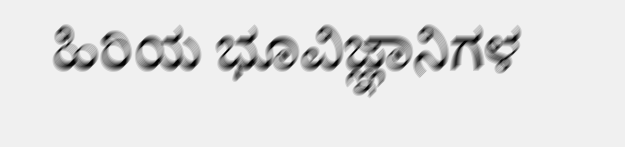ಹಿರಿಯ ಭೂವಿಜ್ಞಾನಿಗಳ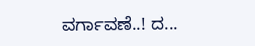ವರ್ಗಾವಣೆ..! ದ...